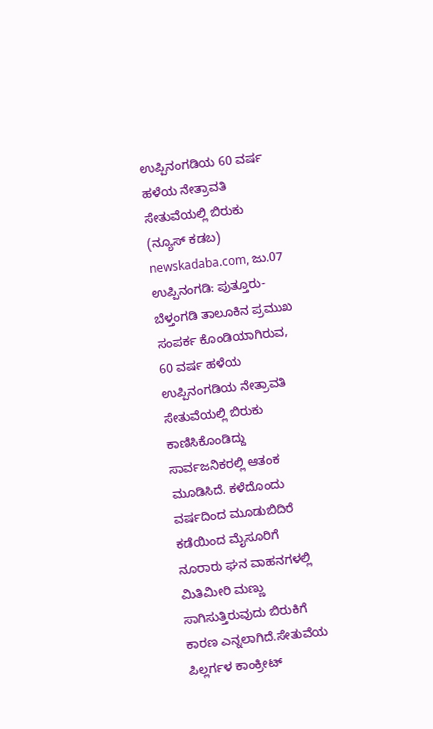ಉಪ್ಪಿನಂಗಡಿಯ 60 ವರ್ಷ ಹಳೆಯ ನೇತ್ರಾವತಿ ಸೇತುವೆಯಲ್ಲಿ ಬಿರುಕು
(ನ್ಯೂಸ್ ಕಡಬ) newskadaba.com, ಜು.07 ಉಪ್ಪಿನಂಗಡಿ: ಪುತ್ತೂರು-ಬೆಳ್ತಂಗಡಿ ತಾಲೂಕಿನ ಪ್ರಮುಖ ಸಂಪರ್ಕ ಕೊಂಡಿಯಾಗಿರುವ, 60 ವರ್ಷ ಹಳೆಯ ಉಪ್ಪಿನಂಗಡಿಯ ನೇತ್ರಾವತಿ ಸೇತುವೆಯಲ್ಲಿ ಬಿರುಕು ಕಾಣಿಸಿಕೊಂಡಿದ್ದು ಸಾರ್ವಜನಿಕರಲ್ಲಿ ಆತಂಕ ಮೂಡಿಸಿದೆ. ಕಳೆದೊಂದು ವರ್ಷದಿಂದ ಮೂಡುಬಿದಿರೆ ಕಡೆಯಿಂದ ಮೈಸೂರಿಗೆ ನೂರಾರು ಘನ ವಾಹನಗಳಲ್ಲಿ ಮಿತಿಮೀರಿ ಮಣ್ಣು ಸಾಗಿಸುತ್ತಿರುವುದು ಬಿರುಕಿಗೆ ಕಾರಣ ಎನ್ನಲಾಗಿದೆ.ಸೇತುವೆಯ ಪಿಲ್ಲರ್ಗಳ ಕಾಂಕ್ರೀಟ್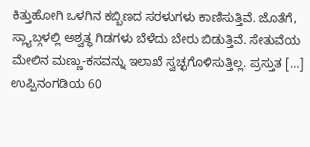ಕಿತ್ತುಹೋಗಿ ಒಳಗಿನ ಕಬ್ಬಿಣದ ಸರಳುಗಳು ಕಾಣಿಸುತ್ತಿವೆ. ಜೊತೆಗೆ, ಸ್ಲ್ಯಾಬ್ಗಳಲ್ಲಿ ಅಶ್ವತ್ಥ ಗಿಡಗಳು ಬೆಳೆದು ಬೇರು ಬಿಡುತ್ತಿವೆ. ಸೇತುವೆಯ ಮೇಲಿನ ಮಣ್ಣು-ಕಸವನ್ನು ಇಲಾಖೆ ಸ್ವಚ್ಛಗೊಳಿಸುತ್ತಿಲ್ಲ. ಪ್ರಸ್ತುತ […]
ಉಪ್ಪಿನಂಗಡಿಯ 60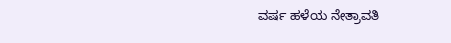ವರ್ಷ ಹಳೆಯ ನೇತ್ರಾವತಿ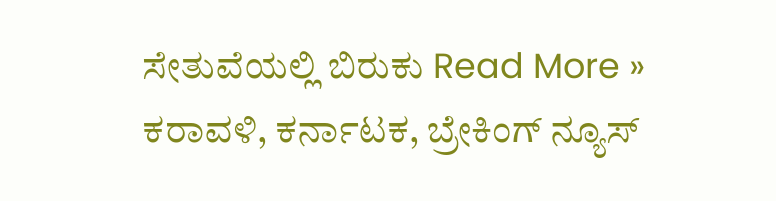ಸೇತುವೆಯಲ್ಲಿ ಬಿರುಕು Read More »
ಕರಾವಳಿ, ಕರ್ನಾಟಕ, ಬ್ರೇಕಿಂಗ್ ನ್ಯೂಸ್